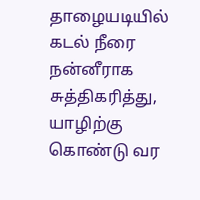தாழையடியில் கடல் நீரை நன்னீராக சுத்திகரித்து, யாழிற்கு கொண்டு வர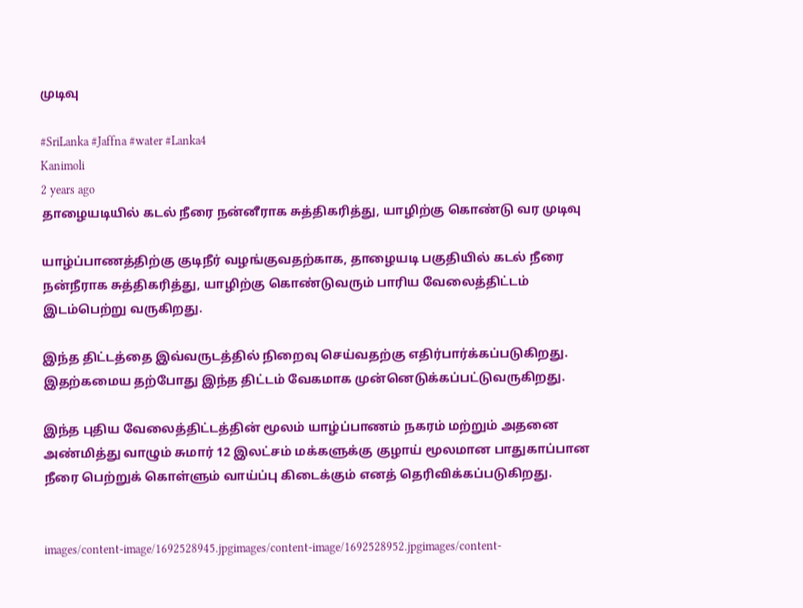முடிவு

#SriLanka #Jaffna #water #Lanka4
Kanimoli
2 years ago
தாழையடியில் கடல் நீரை நன்னீராக சுத்திகரித்து, யாழிற்கு கொண்டு வர முடிவு

யாழ்ப்பாணத்திற்கு குடிநீர் வழங்குவதற்காக, தாழையடி பகுதியில் கடல் நீரை நன்நீராக சுத்திகரித்து, யாழிற்கு கொண்டுவரும் பாரிய வேலைத்திட்டம் இடம்பெற்று வருகிறது.

இந்த திட்டத்தை இவ்வருடத்தில் நிறைவு செய்வதற்கு எதிர்பார்க்கப்படுகிறது.  இதற்கமைய தற்போது இந்த திட்டம் வேகமாக முன்னெடுக்கப்பட்டுவருகிறது.

இந்த புதிய வேலைத்திட்டத்தின் மூலம் யாழ்ப்பாணம் நகரம் மற்றும் அதனை அண்மித்து வாழும் சுமார் 12 இலட்சம் மக்களுக்கு குழாய் மூலமான பாதுகாப்பான நீரை பெற்றுக் கொள்ளும் வாய்ப்பு கிடைக்கும் எனத் தெரிவிக்கப்படுகிறது.


images/content-image/1692528945.jpgimages/content-image/1692528952.jpgimages/content-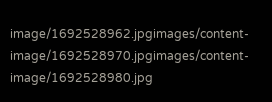image/1692528962.jpgimages/content-image/1692528970.jpgimages/content-image/1692528980.jpg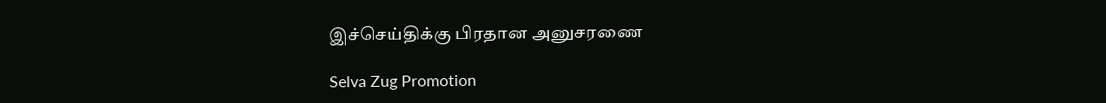இச்செய்திக்கு பிரதான அனுசரணை

Selva Zug Promotion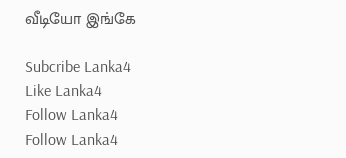வீடியோ இங்கே

Subcribe Lanka4
Like Lanka4
Follow Lanka4
Follow Lanka4